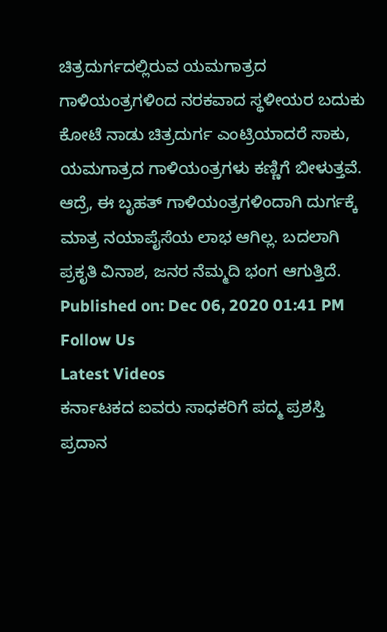ಚಿತ್ರದುರ್ಗದಲ್ಲಿರುವ ಯಮಗಾತ್ರದ ಗಾಳಿಯಂತ್ರಗಳಿಂದ ನರಕವಾದ ಸ್ಥಳೀಯರ ಬದುಕು
ಕೋಟೆ ನಾಡು ಚಿತ್ರದುರ್ಗ ಎಂಟ್ರಿಯಾದರೆ ಸಾಕು, ಯಮಗಾತ್ರದ ಗಾಳಿಯಂತ್ರಗಳು ಕಣ್ಣಿಗೆ ಬೀಳುತ್ತವೆ. ಆದ್ರೆ, ಈ ಬೃಹತ್ ಗಾಳಿಯಂತ್ರಗಳಿಂದಾಗಿ ದುರ್ಗಕ್ಕೆ ಮಾತ್ರ ನಯಾಪೈಸೆಯ ಲಾಭ ಆಗಿಲ್ಲ. ಬದಲಾಗಿ ಪ್ರಕೃತಿ ವಿನಾಶ, ಜನರ ನೆಮ್ಮದಿ ಭಂಗ ಆಗುತ್ತಿದೆ.
Published on: Dec 06, 2020 01:41 PM
Follow Us
Latest Videos
ಕರ್ನಾಟಕದ ಐವರು ಸಾಧಕರಿಗೆ ಪದ್ಮ ಪ್ರಶಸ್ತಿ ಪ್ರದಾನ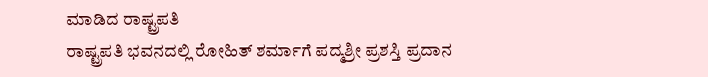ಮಾಡಿದ ರಾಷ್ಟ್ರಪತಿ
ರಾಷ್ಟ್ರಪತಿ ಭವನದಲ್ಲಿ ರೋಹಿತ್ ಶರ್ಮಾಗೆ ಪದ್ಮಶ್ರೀ ಪ್ರಶಸ್ತಿ ಪ್ರದಾನ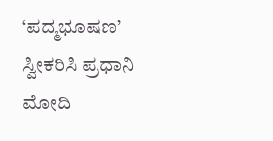‘ಪದ್ಮಭೂಷಣ’ ಸ್ವೀಕರಿಸಿ ಪ್ರಧಾನಿ ಮೋದಿ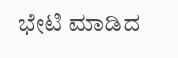ಭೇಟಿ ಮಾಡಿದ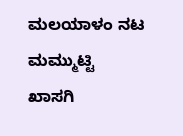ಮಲಯಾಳಂ ನಟ ಮಮ್ಮುಟ್ಟಿ
ಖಾಸಗಿ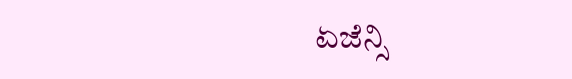ಏಜೆನ್ಸಿ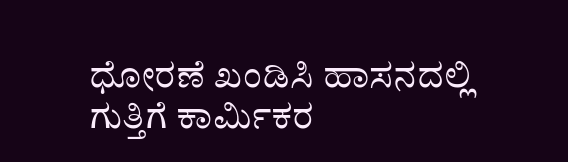ಧೋರಣೆ ಖಂಡಿಸಿ ಹಾಸನದಲ್ಲಿ ಗುತ್ತಿಗೆ ಕಾರ್ಮಿಕರ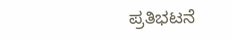ಪ್ರತಿಭಟನೆ